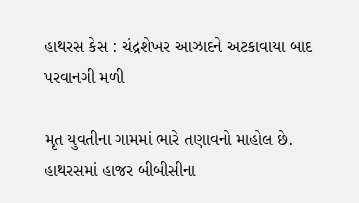હાથરસ કેસ : ચંદ્રશેખર આઝાદને અટકાવાયા બાદ પરવાનગી મળી

મૃત યુવતીના ગામમાં ભારે તણાવનો માહોલ છે. હાથરસમાં હાજર બીબીસીના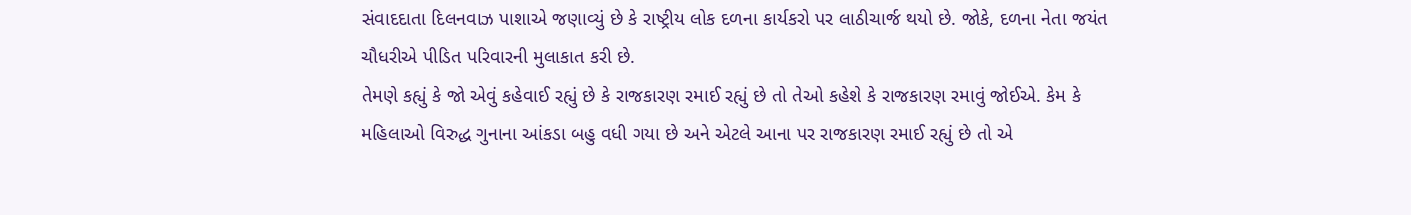સંવાદદાતા દિલનવાઝ પાશાએ જણાવ્યું છે કે રાષ્ટ્રીય લોક દળના કાર્યકરો પર લાઠીચાર્જ થયો છે. જોકે, દળના નેતા જયંત ચૌધરીએ પીડિત પરિવારની મુલાકાત કરી છે.
તેમણે કહ્યું કે જો એવું કહેવાઈ રહ્યું છે કે રાજકારણ રમાઈ રહ્યું છે તો તેઓ કહેશે કે રાજકારણ રમાવું જોઈએ. કેમ કે મહિલાઓ વિરુદ્ધ ગુનાના આંકડા બહુ વધી ગયા છે અને એટલે આના પર રાજકારણ રમાઈ રહ્યું છે તો એ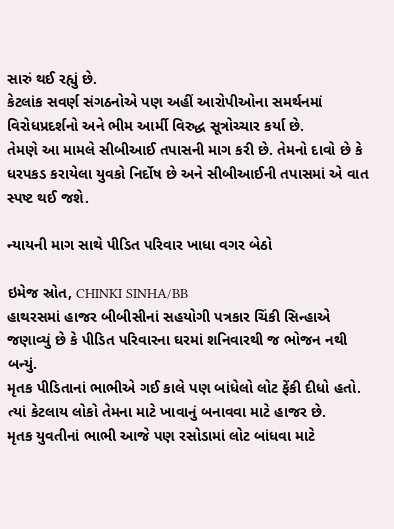સારું થઈ રહ્યું છે.
કેટલાંક સવર્ણ સંગઠનોએ પણ અહીં આરોપીઓના સમર્થનમાં વિરોધપ્રદર્શનો અને ભીમ આર્મી વિરુદ્ધ સૂત્રોચ્ચાર કર્યા છે.
તેમણે આ મામલે સીબીઆઈ તપાસની માગ કરી છે. તેમનો દાવો છે કે ધરપકડ કરાયેલા યુવકો નિર્દોષ છે અને સીબીઆઈની તપાસમાં એ વાત સ્પષ્ટ થઈ જશે.

ન્યાયની માગ સાથે પીડિત પરિવાર ખાધા વગર બેઠો

ઇમેજ સ્રોત, CHINKI SINHA/BB
હાથરસમાં હાજર બીબીસીનાં સહયોગી પત્રકાર ચિંકી સિન્હાએ જણાવ્યું છે કે પીડિત પરિવારના ઘરમાં શનિવારથી જ ભોજન નથી બન્યું.
મૃતક પીડિતાનાં ભાભીએ ગઈ કાલે પણ બાંધેલો લોટ ફેંકી દીધો હતો. ત્યાં કેટલાય લોકો તેમના માટે ખાવાનું બનાવવા માટે હાજર છે.
મૃતક યુવતીનાં ભાભી આજે પણ રસોડામાં લોટ બાંધવા માટે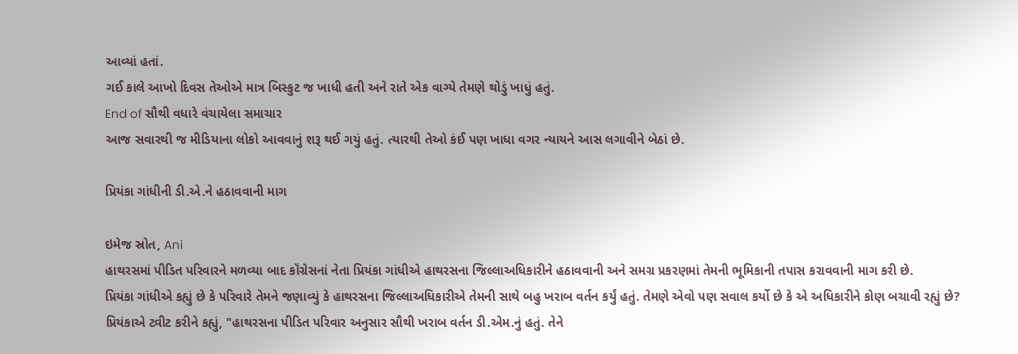આવ્યાં હતાં.
ગઈ કાલે આખો દિવસ તેઓએ માત્ર બિસ્કુટ જ ખાધી હતી અને રાતે એક વાગ્યે તેમણે થોડું ખાધું હતું.
End of સૌથી વધારે વંચાયેલા સમાચાર
આજ સવારથી જ મીડિયાના લોકો આવવાનું શરૂ થઈ ગયું હતું. ત્યારથી તેઓ કંઈ પણ ખાધા વગર ન્યાયને આસ લગાવીને બેઠાં છે.

પ્રિયંકા ગાંધીની ડી.એ.ને હઠાવવાની માગ

ઇમેજ સ્રોત, Ani
હાથરસમાં પીડિત પરિવારને મળવ્યા બાદ કૉંગ્રેસનાં નેતા પ્રિયંકા ગાંધીએ હાથરસના જિલ્લાઅધિકારીને હઠાવવાની અને સમગ્ર પ્રકરણમાં તેમની ભૂમિકાની તપાસ કરાવવાની માગ કરી છે.
પ્રિયંકા ગાંધીએ કહ્યું છે કે પરિવારે તેમને જણાવ્યું કે હાથરસના જિલ્લાઅધિકારીએ તેમની સાથે બહુ ખરાબ વર્તન કર્યું હતું. તેમણે એવો પણ સવાલ કર્યો છે કે એ અધિકારીને કોણ બચાવી રહ્યું છે?
પ્રિયંકાએ ટ્વીટ કરીને કહ્યું, "હાથરસના પીડિત પરિવાર અનુસાર સૌથી ખરાબ વર્તન ડી.એમ.નું હતું. તેને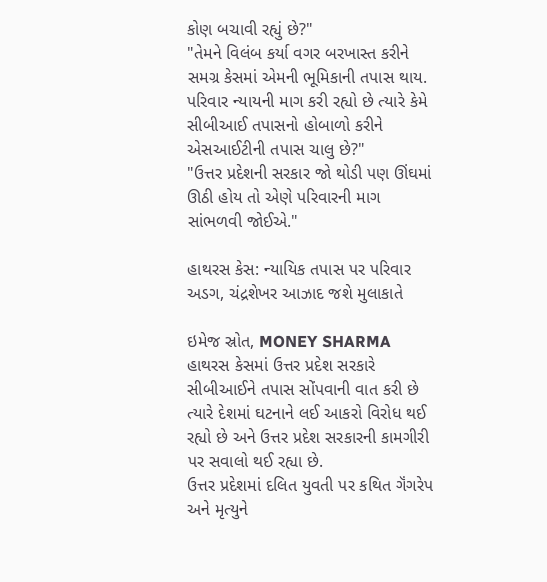કોણ બચાવી રહ્યું છે?"
"તેમને વિલંબ કર્યા વગર બરખાસ્ત કરીને સમગ્ર કેસમાં એમની ભૂમિકાની તપાસ થાય. પરિવાર ન્યાયની માગ કરી રહ્યો છે ત્યારે કેમે સીબીઆઈ તપાસનો હોબાળો કરીને એસઆઈટીની તપાસ ચાલુ છે?"
"ઉત્તર પ્રદેશની સરકાર જો થોડી પણ ઊંઘમાં ઊઠી હોય તો એણે પરિવારની માગ સાંભળવી જોઈએ."

હાથરસ કેસ: ન્યાયિક તપાસ પર પરિવાર અડગ, ચંદ્રશેખર આઝાદ જશે મુલાકાતે

ઇમેજ સ્રોત, MONEY SHARMA
હાથરસ કેસમાં ઉત્તર પ્રદેશ સરકારે સીબીઆઈને તપાસ સોંપવાની વાત કરી છે ત્યારે દેશમાં ઘટનાને લઈ આકરો વિરોધ થઈ રહ્યો છે અને ઉત્તર પ્રદેશ સરકારની કામગીરી પર સવાલો થઈ રહ્યા છે.
ઉત્તર પ્રદેશમાં દલિત યુવતી પર કથિત ગૅંગરેપ અને મૃત્યુને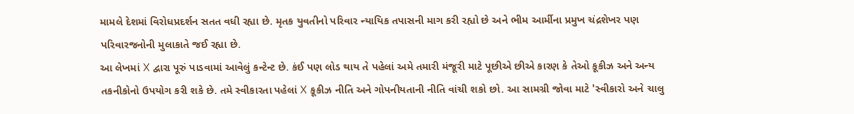મામલે દેશમાં વિરોધપ્રદર્શન સતત વધી રહ્યા છે. મૃતક યુવતીનો પરિવાર ન્યાયિક તપાસની માગ કરી રહ્યો છે અને ભીમ આર્મીના પ્રમુખ ચંદ્રશેખર પણ પરિવારજનોની મુલાકાતે જઈ રહ્યા છે.
આ લેખમાં X દ્વારા પૂરું પાડવામાં આવેલું કન્ટેન્ટ છે. કંઈ પણ લોડ થાય તે પહેલાં અમે તમારી મંજૂરી માટે પૂછીએ છીએ કારણ કે તેઓ કૂકીઝ અને અન્ય તકનીકોનો ઉપયોગ કરી શકે છે. તમે સ્વીકારતા પહેલાં X કૂકીઝ નીતિ અને ગોપનીયતાની નીતિ વાંચી શકો છો. આ સામગ્રી જોવા માટે 'સ્વીકારો અને ચાલુ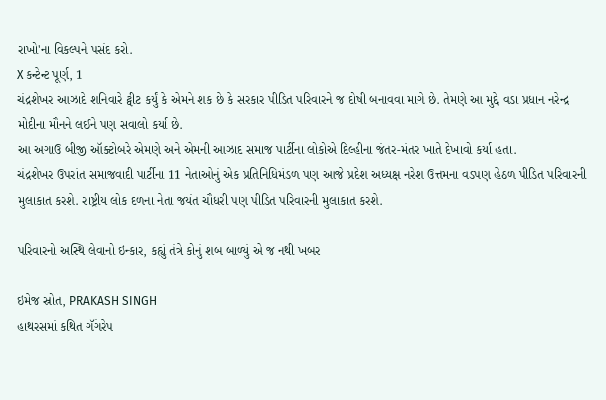રાખો'ના વિકલ્પને પસંદ કરો.
X કન્ટેન્ટ પૂર્ણ, 1
ચંદ્રશેખર આઝાદે શનિવારે ટ્વીટ કર્યું કે એમને શક છે કે સરકાર પીડિત પરિવારને જ દોષી બનાવવા માગે છે. તેમણે આ મુદ્દે વડા પ્રધાન નરેન્દ્ર મોદીના મૌનને લઈને પણ સવાલો કર્યા છે.
આ અગાઉ બીજી ઑક્ટોબરે એમણે અને એમની આઝાદ સમાજ પાર્ટીના લોકોએ દિલ્હીના જંતર-મંતર ખાતે દેખાવો કર્યા હતા.
ચંદ્રશેખર ઉપરાંત સમાજવાદી પાર્ટીના 11 નેતાઓનું એક પ્રતિનિધિમંડળ પણ આજે પ્રદેશ અધ્યક્ષ નરેશ ઉત્તમના વડપણ હેઠળ પીડિત પરિવારની મુલાકાત કરશે. રાષ્ટ્રીય લોક દળના નેતા જયંત ચૌધરી પણ પીડિત પરિવારની મુલાકાત કરશે.

પરિવારનો અસ્થિ લેવાનો ઇન્કાર, કહ્યું તંત્રે કોનું શબ બાળ્યું એ જ નથી ખબર

ઇમેજ સ્રોત, PRAKASH SINGH
હાથરસમાં કથિત ગૅંગરેપ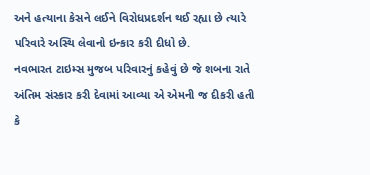અને હત્યાના કેસને લઈને વિરોધપ્રદર્શન થઈ રહ્યા છે ત્યારે પરિવારે અસ્થિ લેવાનો ઇન્કાર કરી દીધો છે.
નવભારત ટાઇમ્સ મુજબ પરિવારનું કહેવું છે જે શબના રાતે અંતિમ સંસ્કાર કરી દેવામાં આવ્યા એ એમની જ દીકરી હતી કે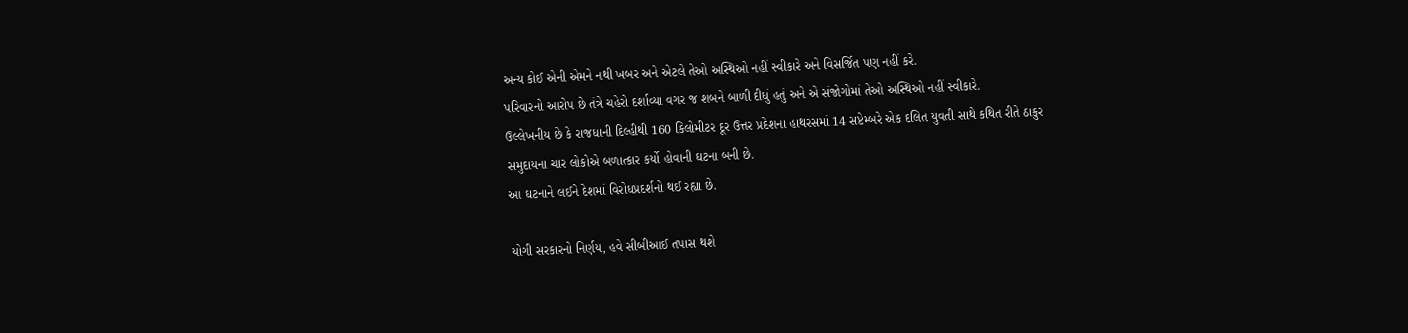અન્ય કોઈ એની એમને નથી ખબર અને એટલે તેઓ અસ્થિઓ નહીં સ્વીકારે અને વિસર્જિત પણ નહીં કરે.
પરિવારનો આરોપ છે તંત્રે ચહેરો દર્શાવ્યા વગર જ શબને બાળી દીધું હતું અને એ સંજોગોમાં તેઓ અસ્થિઓ નહીં સ્વીકારે.
ઉલ્લેખનીય છે કે રાજધાની દિલ્હીથી 160 કિલોમીટર દૂર ઉત્તર પ્રદેશના હાથરસમાં 14 સપ્ટેમ્બરે એક દલિત યુવતી સાથે કથિત રીતે ઠાકુર સમુદાયના ચાર લોકોએ બળાત્કાર કર્યો હોવાની ઘટના બની છે.
આ ઘટનાને લઈને દેશમાં વિરોધપ્રદર્શનો થઈ રહ્યા છે.

યોગી સરકારનો નિર્ણય, હવે સીબીઆઈ તપાસ થશે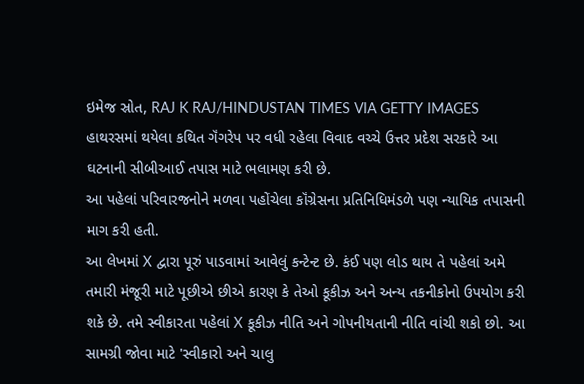ઇમેજ સ્રોત, RAJ K RAJ/HINDUSTAN TIMES VIA GETTY IMAGES
હાથરસમાં થયેલા કથિત ગૅંગરેપ પર વધી રહેલા વિવાદ વચ્ચે ઉત્તર પ્રદેશ સરકારે આ ઘટનાની સીબીઆઈ તપાસ માટે ભલામણ કરી છે.
આ પહેલાં પરિવારજનોને મળવા પહોંચેલા કૉંગ્રેસના પ્રતિનિધિમંડળે પણ ન્યાયિક તપાસની માગ કરી હતી.
આ લેખમાં X દ્વારા પૂરું પાડવામાં આવેલું કન્ટેન્ટ છે. કંઈ પણ લોડ થાય તે પહેલાં અમે તમારી મંજૂરી માટે પૂછીએ છીએ કારણ કે તેઓ કૂકીઝ અને અન્ય તકનીકોનો ઉપયોગ કરી શકે છે. તમે સ્વીકારતા પહેલાં X કૂકીઝ નીતિ અને ગોપનીયતાની નીતિ વાંચી શકો છો. આ સામગ્રી જોવા માટે 'સ્વીકારો અને ચાલુ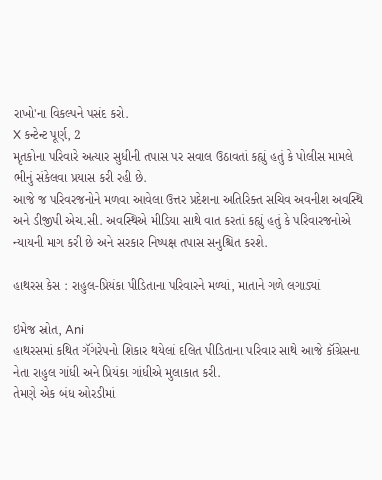રાખો'ના વિકલ્પને પસંદ કરો.
X કન્ટેન્ટ પૂર્ણ, 2
મૃતકોના પરિવારે અત્યાર સુધીની તપાસ પર સવાલ ઉઠાવતાં કહ્યું હતું કે પોલીસ મામલે ભીનું સંકેલવા પ્રયાસ કરી રહી છે.
આજે જ પરિવરજનોને મળવા આવેલા ઉત્તર પ્રદેશના અતિરિક્ત સચિવ અવનીશ અવસ્થિ અને ડીજીપી એચ.સી. અવસ્થિએ મીડિયા સાથે વાત કરતાં કહ્યું હતું કે પરિવારજનોએ ન્યાયની માગ કરી છે અને સરકાર નિષ્પક્ષ તપાસ સનુશ્ચિત કરશે.

હાથરસ કેસ : રાહુલ-પ્રિયંકા પીડિતાના પરિવારને મળ્યાં, માતાને ગળે લગાડ્યાં

ઇમેજ સ્રોત, Ani
હાથરસમાં કથિત ગૅંગરેપનો શિકાર થયેલાં દલિત પીડિતાના પરિવાર સાથે આજે કૉંગ્રેસના નેતા રાહુલ ગાંધી અને પ્રિયંકા ગાંધીએ મુલાકાત કરી.
તેમણે એક બંધ ઓરડીમાં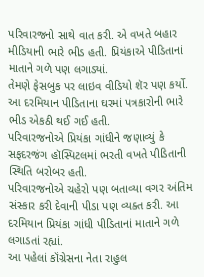પરિવારજનો સાથે વાત કરી. એ વખતે બહાર મીડિયાની ભારે ભીડ હતી. પ્રિયંકાએ પીડિતાનાં માતાને ગળે પણ લગાડ્યાં.
તેમણે ફેસબુક પર લાઇવ વીડિયો શૅર પણ કર્યો. આ દરમિયાન પીડિતાના ઘરમાં પત્રકારોની ભારે ભીડ એકઠી થઈ ગઈ હતી.
પરિવારજનોએ પ્રિયંકા ગાંધીને જણાવ્યું કે સફદરજંગ હૉસ્પિટલમાં ભરતી વખતે પીડિતાની સ્થિતિ બરોબર હતી.
પરિવારજનોએ ચહેરો પણ બતાવ્યા વગર અંતિમ સંસ્કાર કરી દેવાની પીડા પણ વ્યક્ત કરી. આ દરમિયાન પ્રિયંકા ગાંધી પીડિતાનાં માતાને ગળે લગાડતાં રહ્યાં.
આ પહેલાં કૉંગ્રેસના નેતા રાહુલ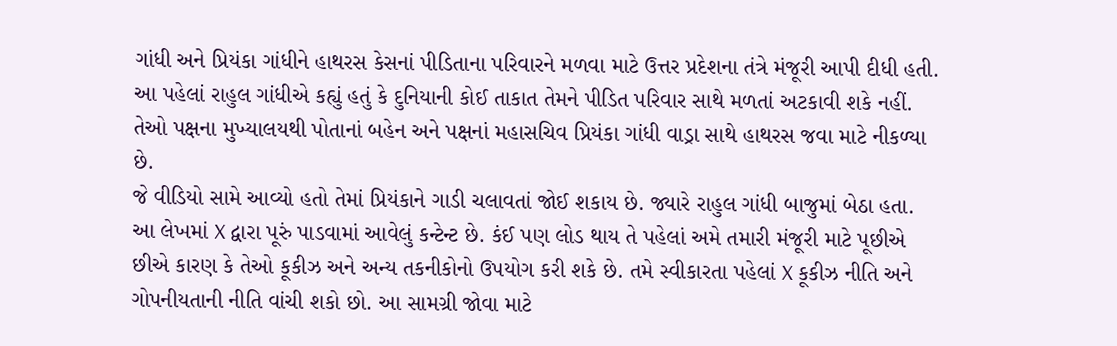ગાંધી અને પ્રિયંકા ગાંધીને હાથરસ કેસનાં પીડિતાના પરિવારને મળવા માટે ઉત્તર પ્રદેશના તંત્રે મંજૂરી આપી દીધી હતી.
આ પહેલાં રાહુલ ગાંધીએ કહ્યું હતું કે દુનિયાની કોઈ તાકાત તેમને પીડિત પરિવાર સાથે મળતાં અટકાવી શકે નહીં. તેઓ પક્ષના મુખ્યાલયથી પોતાનાં બહેન અને પક્ષનાં મહાસચિવ પ્રિયંકા ગાંધી વાડ્રા સાથે હાથરસ જવા માટે નીકળ્યા છે.
જે વીડિયો સામે આવ્યો હતો તેમાં પ્રિયંકાને ગાડી ચલાવતાં જોઈ શકાય છે. જ્યારે રાહુલ ગાંધી બાજુમાં બેઠા હતા.
આ લેખમાં X દ્વારા પૂરું પાડવામાં આવેલું કન્ટેન્ટ છે. કંઈ પણ લોડ થાય તે પહેલાં અમે તમારી મંજૂરી માટે પૂછીએ છીએ કારણ કે તેઓ કૂકીઝ અને અન્ય તકનીકોનો ઉપયોગ કરી શકે છે. તમે સ્વીકારતા પહેલાં X કૂકીઝ નીતિ અને ગોપનીયતાની નીતિ વાંચી શકો છો. આ સામગ્રી જોવા માટે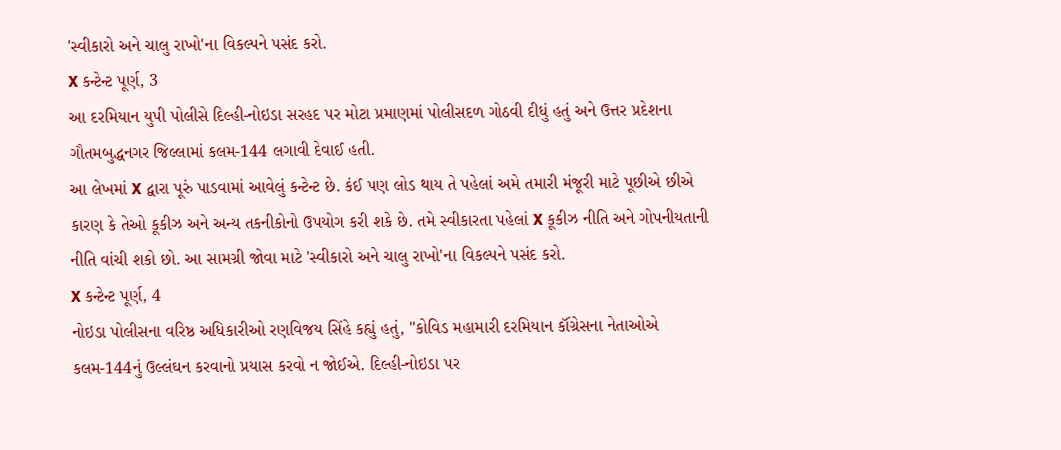'સ્વીકારો અને ચાલુ રાખો'ના વિકલ્પને પસંદ કરો.
X કન્ટેન્ટ પૂર્ણ, 3
આ દરમિયાન યુપી પોલીસે દિલ્હી-નોઇડા સરહદ પર મોટા પ્રમાણમાં પોલીસદળ ગોઠવી દીધું હતું અને ઉત્તર પ્રદેશના ગૌતમબુદ્ધનગર જિલ્લામાં કલમ-144 લગાવી દેવાઈ હતી.
આ લેખમાં X દ્વારા પૂરું પાડવામાં આવેલું કન્ટેન્ટ છે. કંઈ પણ લોડ થાય તે પહેલાં અમે તમારી મંજૂરી માટે પૂછીએ છીએ કારણ કે તેઓ કૂકીઝ અને અન્ય તકનીકોનો ઉપયોગ કરી શકે છે. તમે સ્વીકારતા પહેલાં X કૂકીઝ નીતિ અને ગોપનીયતાની નીતિ વાંચી શકો છો. આ સામગ્રી જોવા માટે 'સ્વીકારો અને ચાલુ રાખો'ના વિકલ્પને પસંદ કરો.
X કન્ટેન્ટ પૂર્ણ, 4
નોઇડા પોલીસના વરિષ્ઠ અધિકારીઓ રણવિજય સિંહે કહ્યું હતું, "કોવિડ મહામારી દરમિયાન કૉંગ્રેસના નેતાઓએ કલમ-144નું ઉલ્લંઘન કરવાનો પ્રયાસ કરવો ન જોઈએ. દિલ્હી-નોઇડા પર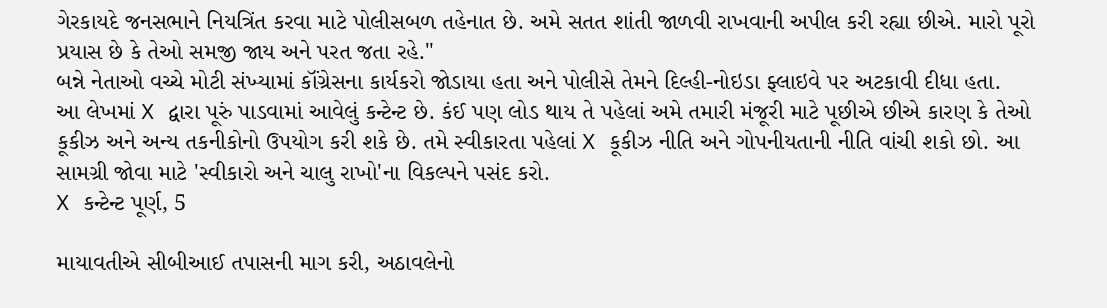ગેરકાયદે જનસભાને નિયત્રિંત કરવા માટે પોલીસબળ તહેનાત છે. અમે સતત શાંતી જાળવી રાખવાની અપીલ કરી રહ્યા છીએ. મારો પૂરો પ્રયાસ છે કે તેઓ સમજી જાય અને પરત જતા રહે."
બન્ને નેતાઓ વચ્ચે મોટી સંખ્યામાં કૉંગ્રેસના કાર્યકરો જોડાયા હતા અને પોલીસે તેમને દિલ્હી-નોઇડા ફ્લાઇવે પર અટકાવી દીધા હતા.
આ લેખમાં X દ્વારા પૂરું પાડવામાં આવેલું કન્ટેન્ટ છે. કંઈ પણ લોડ થાય તે પહેલાં અમે તમારી મંજૂરી માટે પૂછીએ છીએ કારણ કે તેઓ કૂકીઝ અને અન્ય તકનીકોનો ઉપયોગ કરી શકે છે. તમે સ્વીકારતા પહેલાં X કૂકીઝ નીતિ અને ગોપનીયતાની નીતિ વાંચી શકો છો. આ સામગ્રી જોવા માટે 'સ્વીકારો અને ચાલુ રાખો'ના વિકલ્પને પસંદ કરો.
X કન્ટેન્ટ પૂર્ણ, 5

માયાવતીએ સીબીઆઈ તપાસની માગ કરી, અઠાવલેનો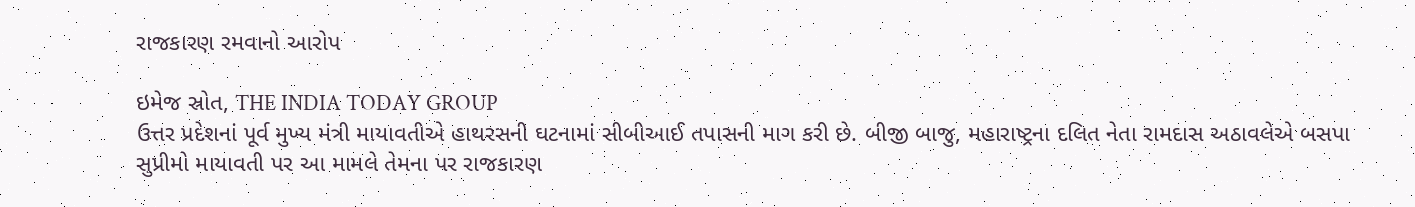રાજકારણ રમવાનો આરોપ

ઇમેજ સ્રોત, THE INDIA TODAY GROUP
ઉત્તર પ્રદેશનાં પૂર્વ મુખ્ય મંત્રી માયાવતીએ હાથરસની ઘટનામાં સીબીઆઈ તપાસની માગ કરી છે. બીજી બાજુ, મહારાષ્ટ્રના દલિત નેતા રામદાસ અઠાવલેએ બસપા સુપ્રીમો માયાવતી પર આ મામલે તેમના પર રાજકારણ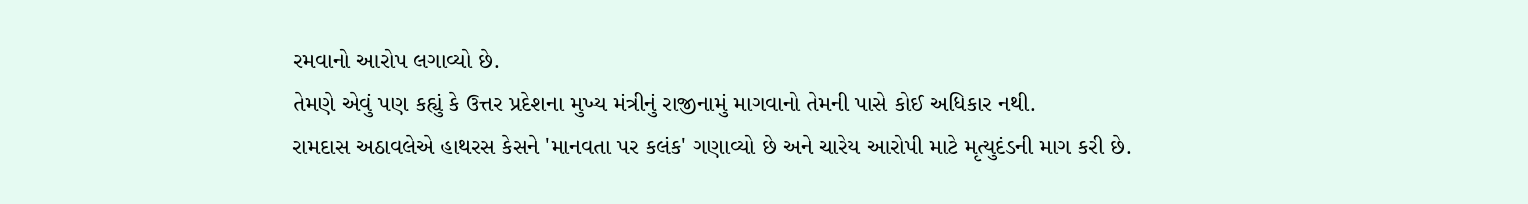રમવાનો આરોપ લગાવ્યો છે.
તેમણે એવું પણ કહ્યું કે ઉત્તર પ્રદેશના મુખ્ય મંત્રીનું રાજીનામું માગવાનો તેમની પાસે કોઈ અધિકાર નથી.
રામદાસ અઠાવલેએ હાથરસ કેસને 'માનવતા પર કલંક' ગણાવ્યો છે અને ચારેય આરોપી માટે મૃત્યુદંડની માગ કરી છે.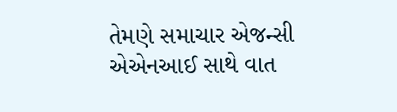તેમણે સમાચાર એજન્સી એએનઆઈ સાથે વાત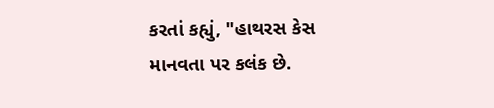કરતાં કહ્યું, "હાથરસ કેસ માનવતા પર કલંક છે.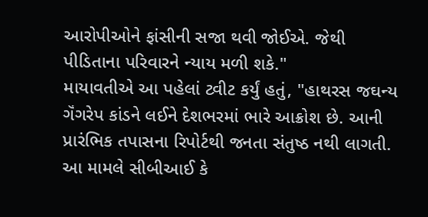આરોપીઓને ફાંસીની સજા થવી જોઈએ. જેથી પીડિતાના પરિવારને ન્યાય મળી શકે."
માયાવતીએ આ પહેલાં ટ્વીટ કર્યું હતું, "હાથરસ જઘન્ય ગૅંગરેપ કાંડને લઈને દેશભરમાં ભારે આક્રોશ છે. આની પ્રારંભિક તપાસના રિપોર્ટથી જનતા સંતુષ્ઠ નથી લાગતી. આ મામલે સીબીઆઈ કે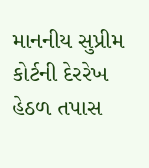માનનીય સુપ્રીમ કોર્ટની દેરરેખ હેઠળ તપાસ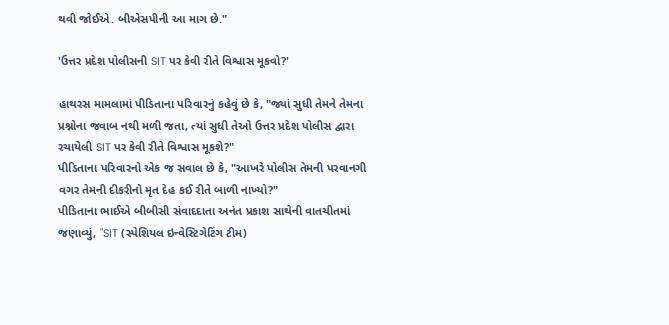થવી જોઈએ. બીએસપીની આ માગ છે."

'ઉત્તર પ્રદેશ પોલીસની SIT પર કેવી રીતે વિશ્વાસ મૂકવો?'

હાથરસ મામલામાં પીડિતાના પરિવારનું કહેવું છે કે, "જ્યાં સુધી તેમને તેમના પ્રશ્નોના જવાબ નથી મળી જતા, ત્યાં સુધી તેઓ ઉત્તર પ્રદેશ પોલીસ દ્વારા રચાયેલી SIT પર કેવી રીતે વિશ્વાસ મૂકશે?"
પીડિતાના પરિવારનો એક જ સવાલ છે કે, "આખરે પોલીસ તેમની પરવાનગી વગર તેમની દીકરીનો મૃત દેહ કઈ રીતે બાળી નાખ્યો?"
પીડિતાના ભાઈએ બીબીસી સંવાદદાતા અનંત પ્રકાશ સાથેની વાતચીતમાં જણાવ્યું, "SIT (સ્પેશિયલ ઇન્વેસ્ટિગેટિંગ ટીમ)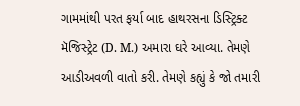ગામમાંથી પરત ફર્યા બાદ હાથરસના ડિસ્ટ્રિક્ટ મૅજિસ્ટ્રેટ (D. M.) અમારા ઘરે આવ્યા. તેમણે આડીઅવળી વાતો કરી. તેમણે કહ્યું કે જો તમારી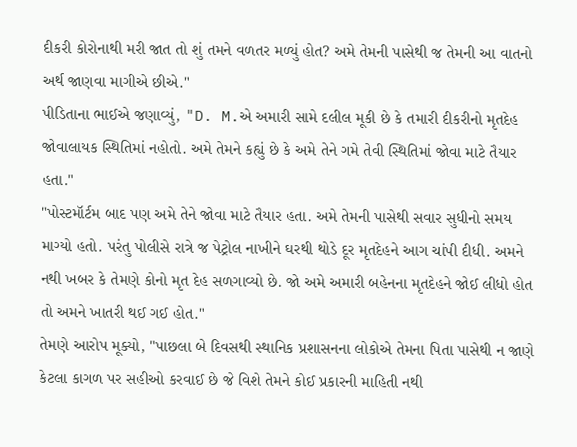દીકરી કોરોનાથી મરી જાત તો શું તમને વળતર મળ્યું હોત? અમે તેમની પાસેથી જ તેમની આ વાતનો અર્થ જાણવા માગીએ છીએ."
પીડિતાના ભાઈએ જણાવ્યું, "D. M.એ અમારી સામે દલીલ મૂકી છે કે તમારી દીકરીનો મૃતદેહ જોવાલાયક સ્થિતિમાં નહોતો. અમે તેમને કહ્યું છે કે અમે તેને ગમે તેવી સ્થિતિમાં જોવા માટે તૈયાર હતા."
"પોસ્ટમૉર્ટમ બાદ પણ અમે તેને જોવા માટે તૈયાર હતા. અમે તેમની પાસેથી સવાર સુધીનો સમય માગ્યો હતો. પરંતુ પોલીસે રાત્રે જ પેટ્રોલ નાખીને ઘરથી થોડે દૂર મૃતદેહને આગ ચાંપી દીધી. અમને નથી ખબર કે તેમણે કોનો મૃત દેહ સળગાવ્યો છે. જો અમે અમારી બહેનના મૃતદેહને જોઈ લીધો હોત તો અમને ખાતરી થઈ ગઈ હોત."
તેમણે આરોપ મૂક્યો, "પાછલા બે દિવસથી સ્થાનિક પ્રશાસનના લોકોએ તેમના પિતા પાસેથી ન જાણે કેટલા કાગળ પર સહીઓ કરવાઈ છે જે વિશે તેમને કોઈ પ્રકારની માહિતી નથી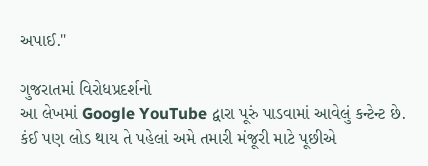અપાઈ."

ગુજરાતમાં વિરોધપ્રદર્શનો
આ લેખમાં Google YouTube દ્વારા પૂરું પાડવામાં આવેલું કન્ટેન્ટ છે. કંઈ પણ લોડ થાય તે પહેલાં અમે તમારી મંજૂરી માટે પૂછીએ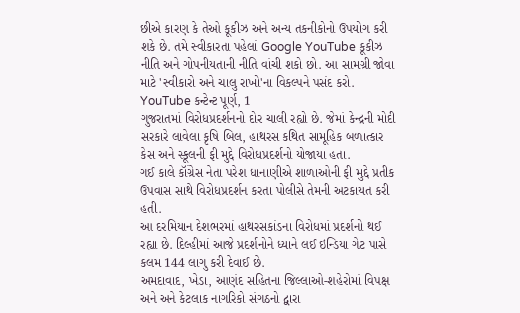છીએ કારણ કે તેઓ કૂકીઝ અને અન્ય તકનીકોનો ઉપયોગ કરી શકે છે. તમે સ્વીકારતા પહેલાં Google YouTube કૂકીઝ નીતિ અને ગોપનીયતાની નીતિ વાંચી શકો છો. આ સામગ્રી જોવા માટે 'સ્વીકારો અને ચાલુ રાખો'ના વિકલ્પને પસંદ કરો.
YouTube કન્ટેન્ટ પૂર્ણ, 1
ગુજરાતમાં વિરોધપ્રદર્શનનો દોર ચાલી રહ્યો છે. જેમાં કેન્દ્રની મોદી સરકારે લાવેલા કૃષિ બિલ, હાથરસ કથિત સામૂહિક બળાત્કાર કેસ અને સ્કૂલની ફી મુદ્દે વિરોધપ્રદર્શનો યોજાયા હતા.
ગઈ કાલે કૉંગ્રેસ નેતા પરેશ ધાનાણીએ શાળાઓની ફી મુદ્દે પ્રતીક ઉપવાસ સાથે વિરોધપ્રદર્શન કરતા પોલીસે તેમની અટકાયત કરી હતી.
આ દરમિયાન દેશભરમાં હાથરસકાંડના વિરોધમાં પ્રદર્શનો થઈ રહ્યા છે. દિલ્હીમાં આજે પ્રદર્શનોને ધ્યાને લઈ ઇન્ડિયા ગેટ પાસે કલમ 144 લાગુ કરી દેવાઈ છે.
અમદાવાદ, ખેડા, આણંદ સહિતના જિલ્લાઓ-શહેરોમાં વિપક્ષ અને અને કેટલાક નાગરિકો સંગઠનો દ્વારા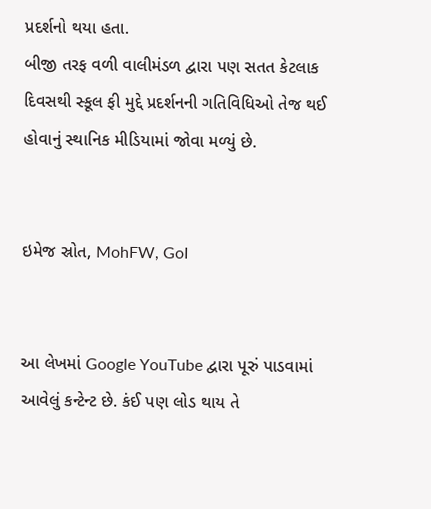પ્રદર્શનો થયા હતા.
બીજી તરફ વળી વાલીમંડળ દ્વારા પણ સતત કેટલાક દિવસથી સ્કૂલ ફી મુદ્દે પ્રદર્શનની ગતિવિધિઓ તેજ થઈ હોવાનું સ્થાનિક મીડિયામાં જોવા મળ્યું છે.


ઇમેજ સ્રોત, MohFW, GoI


આ લેખમાં Google YouTube દ્વારા પૂરું પાડવામાં આવેલું કન્ટેન્ટ છે. કંઈ પણ લોડ થાય તે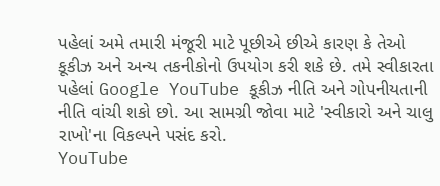પહેલાં અમે તમારી મંજૂરી માટે પૂછીએ છીએ કારણ કે તેઓ કૂકીઝ અને અન્ય તકનીકોનો ઉપયોગ કરી શકે છે. તમે સ્વીકારતા પહેલાં Google YouTube કૂકીઝ નીતિ અને ગોપનીયતાની નીતિ વાંચી શકો છો. આ સામગ્રી જોવા માટે 'સ્વીકારો અને ચાલુ રાખો'ના વિકલ્પને પસંદ કરો.
YouTube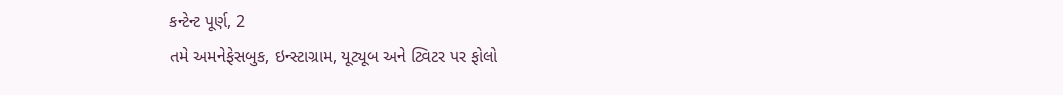કન્ટેન્ટ પૂર્ણ, 2
તમે અમનેફેસબુક, ઇન્સ્ટાગ્રામ, યૂટ્યૂબ અને ટ્વિટર પર ફોલો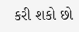કરી શકો છો